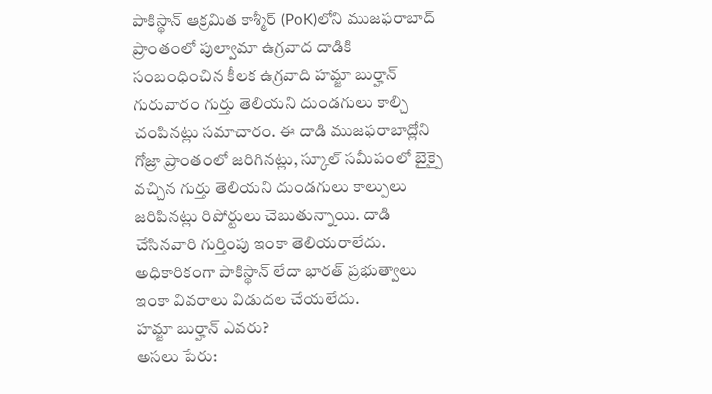పాకిస్థాన్ ఆక్రమిత కాశ్మీర్ (PoK)లోని ముజఫరాబాద్ ప్రాంతంలో పుల్వామా ఉగ్రవాద దాడికి సంబంధించిన కీలక ఉగ్రవాది హమ్జా బుర్హాన్ గురువారం గుర్తు తెలియని దుండగులు కాల్చి చంపినట్లు సమాచారం. ఈ దాడి ముజఫరాబాద్లోని గోజ్రా ప్రాంతంలో జరిగినట్లు, స్కూల్ సమీపంలో బైక్పై వచ్చిన గుర్తు తెలియని దుండగులు కాల్పులు జరిపినట్లు రిపోర్టులు చెబుతున్నాయి. దాడి చేసినవారి గుర్తింపు ఇంకా తెలియరాలేదు. అధికారికంగా పాకిస్థాన్ లేదా భారత్ ప్రభుత్వాలు ఇంకా వివరాలు విడుదల చేయలేదు.
హమ్జా బుర్హాన్ ఎవరు?
అసలు పేరు: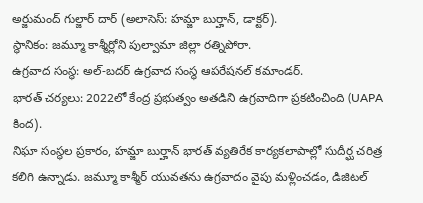అర్జుమంద్ గుల్జార్ దార్ (అలాసెస్: హమ్జా బుర్హాన్, డాక్టర్).
స్థానికం: జమ్మూ కాశ్మీర్లోని పుల్వామా జిల్లా రత్నిపోరా.
ఉగ్రవాద సంస్థ: అల్-బదర్ ఉగ్రవాద సంస్థ ఆపరేషనల్ కమాండర్.
భారత్ చర్యలు: 2022లో కేంద్ర ప్రభుత్వం అతడిని ఉగ్రవాదిగా ప్రకటించింది (UAPA కింద).
నిఘా సంస్థల ప్రకారం, హమ్జా బుర్హాన్ భారత్ వ్యతిరేక కార్యకలాపాల్లో సుదీర్ఘ చరిత్ర కలిగి ఉన్నాడు. జమ్మూ కాశ్మీర్ యువతను ఉగ్రవాదం వైపు మళ్లించడం, డిజిటల్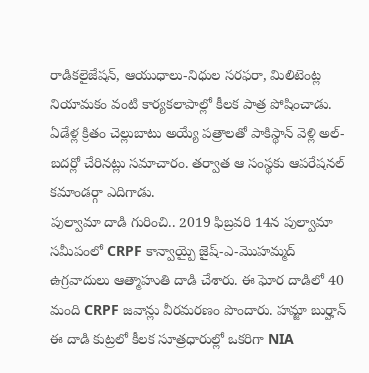రాడికలైజేషన్, ఆయుధాలు-నిధుల సరఫరా, మిలిటెంట్ల నియామకం వంటి కార్యకలాపాల్లో కీలక పాత్ర పోషించాడు. ఏడేళ్ల క్రితం చెల్లుబాటు అయ్యే పత్రాలతో పాకిస్థాన్ వెళ్లి అల్-బదర్లో చేరినట్లు సమాచారం. తర్వాత ఆ సంస్థకు ఆపరేషనల్ కమాండర్గా ఎదిగాడు.
పుల్వామా దాడి గురించి.. 2019 ఫిబ్రవరి 14న పుల్వామా సమీపంలో CRPF కాన్వాయ్పై జైష్-ఎ-మొహమ్మద్ ఉగ్రవాదులు ఆత్మాహుతి దాడి చేశారు. ఈ ఘోర దాడిలో 40 మంది CRPF జవాన్లు వీరమరణం పొందారు. హమ్జా బుర్హాన్ ఈ దాడి కుట్రలో కీలక సూత్రధారుల్లో ఒకరిగా NIA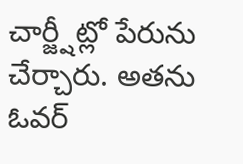చార్జ్షీట్లో పేరును చేర్చారు. అతను ఓవర్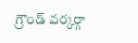గ్రౌండ్ వర్కర్గా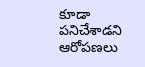కూడా పనిచేశాడని ఆరోపణలు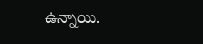ఉన్నాయి.